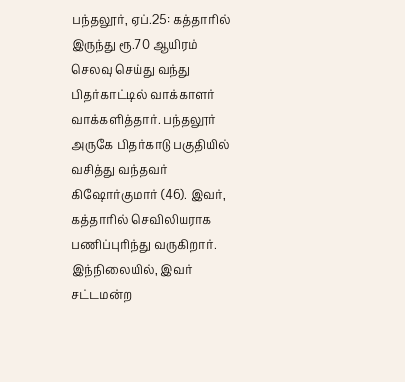பந்தலூர், ஏப்.25: கத்தாரில் இருந்து ரூ.70 ஆயிரம் செலவு செய்து வந்து பிதர்காட்டில் வாக்காளர் வாக்களித்தார். பந்தலூர் அருகே பிதர்காடு பகுதியில் வசித்து வந்தவர் கிஷோர்குமார் (46). இவர், கத்தாரில் செவிலியராக பணிப்புரிந்து வருகிறார்.
இந்நிலையில், இவர் சட்டமன்ற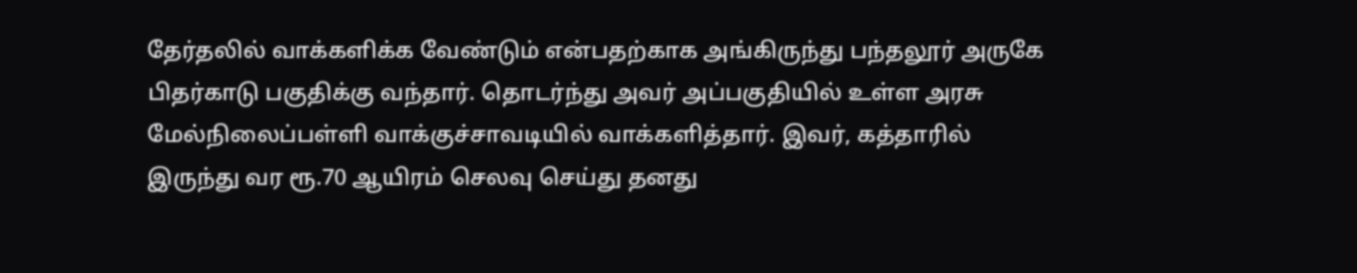தேர்தலில் வாக்களிக்க வேண்டும் என்பதற்காக அங்கிருந்து பந்தலூர் அருகே பிதர்காடு பகுதிக்கு வந்தார். தொடர்ந்து அவர் அப்பகுதியில் உள்ள அரசு மேல்நிலைப்பள்ளி வாக்குச்சாவடியில் வாக்களித்தார். இவர், கத்தாரில் இருந்து வர ரூ.70 ஆயிரம் செலவு செய்து தனது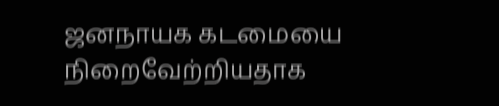ஜனநாயக கடமையை நிறைவேற்றியதாக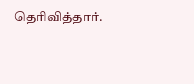தெரிவித்தார்.